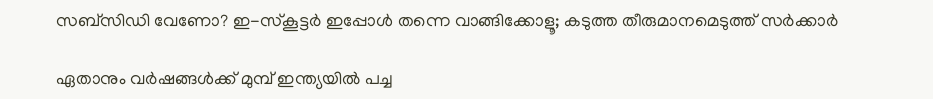സബ്‌സിഡി വേണോ? ഇ-സ്‌കൂട്ടര്‍ ഇപ്പോള്‍ തന്നെ വാങ്ങിക്കോളൂ; കടുത്ത തീരുമാനമെടുത്ത് സര്‍ക്കാര്‍

ഏതാനും വര്‍ഷങ്ങള്‍ക്ക് മുമ്പ് ഇന്ത്യയില്‍ പച്ച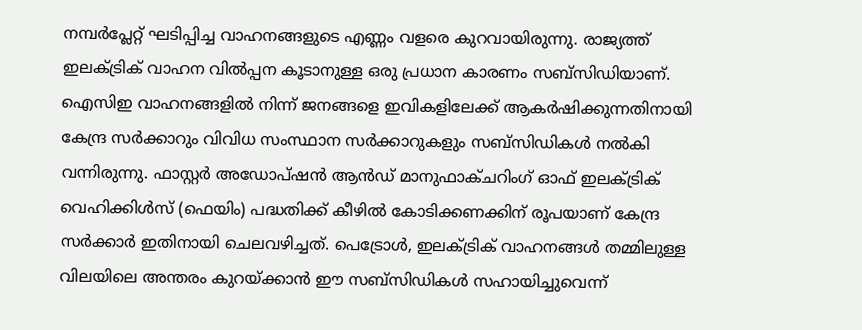നമ്പര്‍പ്ലേറ്റ് ഘടിപ്പിച്ച വാഹനങ്ങളുടെ എണ്ണം വളരെ കുറവായിരുന്നു. രാജ്യത്ത് ഇലക്ട്രിക് വാഹന വില്‍പ്പന കൂടാനുള്ള ഒരു പ്രധാന കാരണം സബ്‌സിഡിയാണ്. ഐസിഇ വാഹനങ്ങളില്‍ നിന്ന് ജനങ്ങളെ ഇവികളിലേക്ക് ആകര്‍ഷിക്കുന്നതിനായി കേന്ദ്ര സര്‍ക്കാറും വിവിധ സംസ്ഥാന സര്‍ക്കാറുകളും സബ്‌സിഡികള്‍ നല്‍കി വന്നിരുന്നു. ഫാസ്റ്റര്‍ അഡോപ്ഷന്‍ ആന്‍ഡ് മാനുഫാക്ചറിംഗ് ഓഫ് ഇലക്ട്രിക് വെഹിക്കിള്‍സ് (ഫെയിം) പദ്ധതിക്ക് കീഴില്‍ കോടിക്കണക്കിന് രൂപയാണ് കേന്ദ്ര സര്‍ക്കാര്‍ ഇതിനായി ചെലവഴിച്ചത്. പെട്രോള്‍, ഇലക്ട്രിക് വാഹനങ്ങള്‍ തമ്മിലുള്ള വിലയിലെ അന്തരം കുറയ്ക്കാന്‍ ഈ സബ്സിഡികള്‍ സഹായിച്ചുവെന്ന്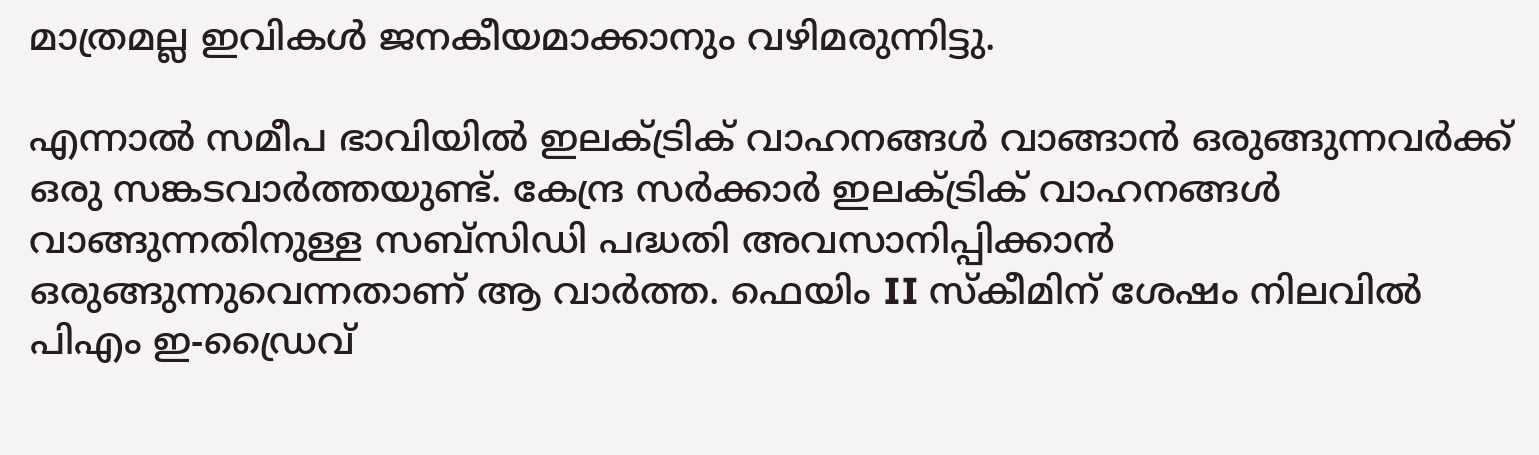മാത്രമല്ല ഇവികള്‍ ജനകീയമാക്കാനും വഴിമരുന്നിട്ടു.

എന്നാല്‍ സമീപ ഭാവിയില്‍ ഇലക്ട്രിക് വാഹനങ്ങള്‍ വാങ്ങാന്‍ ഒരുങ്ങുന്നവര്‍ക്ക് ഒരു സങ്കടവാര്‍ത്തയുണ്ട്. കേന്ദ്ര സര്‍ക്കാര്‍ ഇലക്ട്രിക് വാഹനങ്ങള്‍ വാങ്ങുന്നതിനുള്ള സബ്സിഡി പദ്ധതി അവസാനിപ്പിക്കാന്‍ ഒരുങ്ങുന്നുവെന്നതാണ് ആ വാര്‍ത്ത. ഫെയിം II സ്‌കീമിന് ശേഷം നിലവില്‍ പിഎം ഇ-ഡ്രൈവ്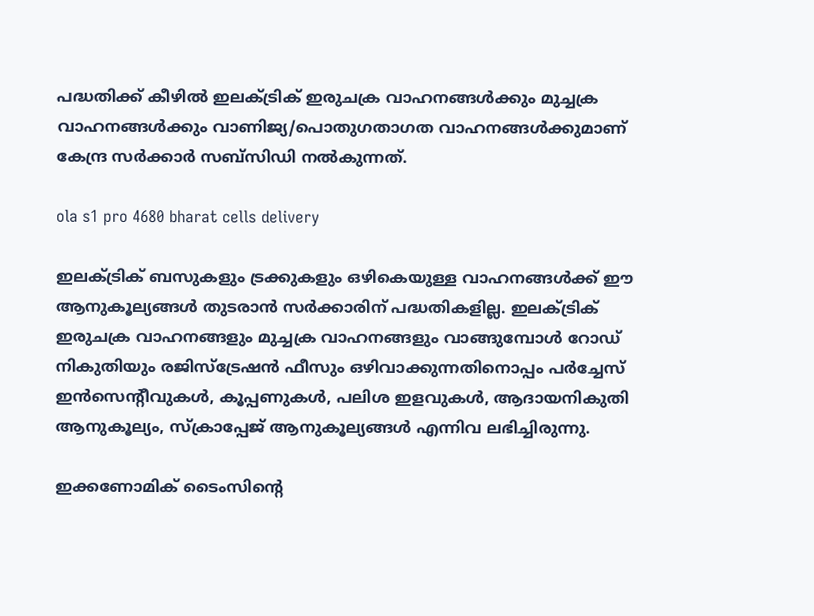പദ്ധതിക്ക് കീഴില്‍ ഇലക്ട്രിക് ഇരുചക്ര വാഹനങ്ങള്‍ക്കും മുച്ചക്ര വാഹനങ്ങള്‍ക്കും വാണിജ്യ/പൊതുഗതാഗത വാഹനങ്ങള്‍ക്കുമാണ് കേന്ദ്ര സര്‍ക്കാര്‍ സബ്‌സിഡി നല്‍കുന്നത്.

ola s1 pro 4680 bharat cells delivery

ഇലക്ട്രിക് ബസുകളും ട്രക്കുകളും ഒഴികെയുള്ള വാഹനങ്ങള്‍ക്ക് ഈ ആനുകൂല്യങ്ങള്‍ തുടരാന്‍ സര്‍ക്കാരിന് പദ്ധതികളില്ല. ഇലക്ട്രിക് ഇരുചക്ര വാഹനങ്ങളും മുച്ചക്ര വാഹനങ്ങളും വാങ്ങുമ്പോള്‍ റോഡ് നികുതിയും രജിസ്ട്രേഷന്‍ ഫീസും ഒഴിവാക്കുന്നതിനൊപ്പം പര്‍ച്ചേസ് ഇന്‍സെന്റീവുകള്‍, കൂപ്പണുകള്‍, പലിശ ഇളവുകള്‍, ആദായനികുതി ആനുകൂല്യം, സ്‌ക്രാപ്പേജ് ആനുകൂല്യങ്ങള്‍ എന്നിവ ലഭിച്ചിരുന്നു.

ഇക്കണോമിക് ടൈംസിന്റെ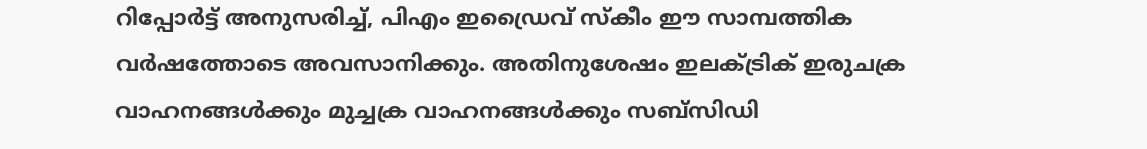റിപ്പോര്‍ട്ട് അനുസരിച്ച്, പിഎം ഇഡ്രൈവ് സ്‌കീം ഈ സാമ്പത്തിക വര്‍ഷത്തോടെ അവസാനിക്കും. അതിനുശേഷം ഇലക്ട്രിക് ഇരുചക്ര വാഹനങ്ങള്‍ക്കും മുച്ചക്ര വാഹനങ്ങള്‍ക്കും സബ്സിഡി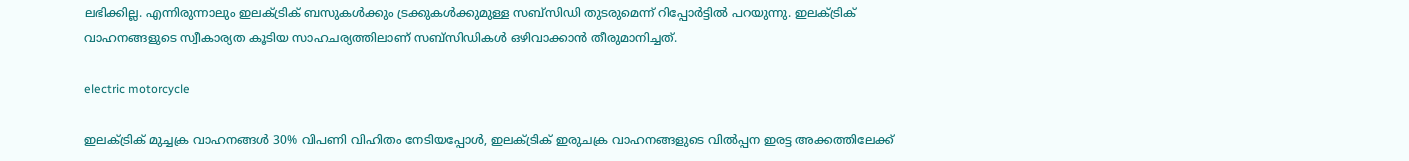ലഭിക്കില്ല. എന്നിരുന്നാലും ഇലക്ട്രിക് ബസുകള്‍ക്കും ട്രക്കുകള്‍ക്കുമുള്ള സബ്സിഡി തുടരുമെന്ന് റിപ്പോര്‍ട്ടില്‍ പറയുന്നു. ഇലക്ട്രിക് വാഹനങ്ങളുടെ സ്വീകാര്യത കൂടിയ സാഹചര്യത്തിലാണ് സബ്‌സിഡികള്‍ ഒഴിവാക്കാന്‍ തീരുമാനിച്ചത്.

electric motorcycle

ഇലക്ട്രിക് മുച്ചക്ര വാഹനങ്ങള്‍ 30% വിപണി വിഹിതം നേടിയപ്പോള്‍, ഇലക്ട്രിക് ഇരുചക്ര വാഹനങ്ങളുടെ വില്‍പ്പന ഇരട്ട അക്കത്തിലേക്ക്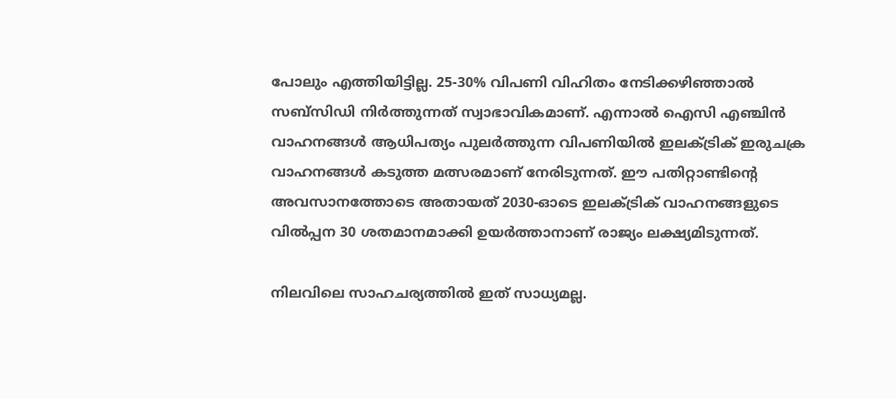പോലും എത്തിയിട്ടില്ല. 25-30% വിപണി വിഹിതം നേടിക്കഴിഞ്ഞാല്‍ സബ്സിഡി നിര്‍ത്തുന്നത് സ്വാഭാവികമാണ്. എന്നാല്‍ ഐസി എഞ്ചിന്‍ വാഹനങ്ങള്‍ ആധിപത്യം പുലര്‍ത്തുന്ന വിപണിയില്‍ ഇലക്ട്രിക് ഇരുചക്ര വാഹനങ്ങള്‍ കടുത്ത മത്സരമാണ് നേരിടുന്നത്. ഈ പതിറ്റാണ്ടിന്റെ അവസാനത്തോടെ അതായത് 2030-ഓടെ ഇലക്ട്രിക് വാഹനങ്ങളുടെ വില്‍പ്പന 30 ശതമാനമാക്കി ഉയര്‍ത്താനാണ് രാജ്യം ലക്ഷ്യമിടുന്നത്.

നിലവിലെ സാഹചര്യത്തില്‍ ഇത് സാധ്യമല്ല.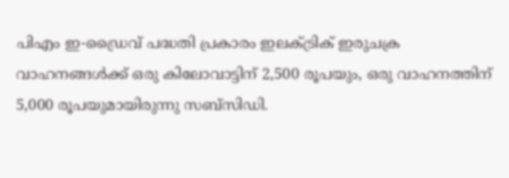പിഎം ഇ-ഡ്രൈവ് പദ്ധതി പ്രകാരം ഇലക്ട്രിക് ഇരുചക്ര വാഹനങ്ങള്‍ക്ക് ഒരു കിലോവാട്ടിന് 2,500 രൂപയും, ഒരു വാഹനത്തിന് 5,000 രൂപയുമായിരുന്നു സബ്സിഡി.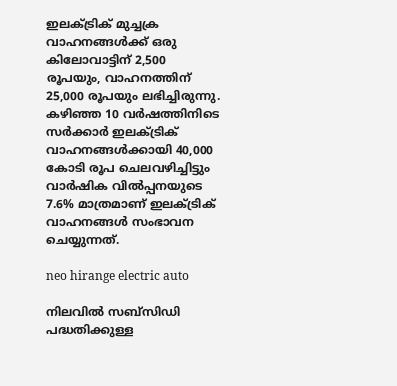ഇലക്ട്രിക് മുച്ചക്ര വാഹനങ്ങള്‍ക്ക് ഒരു കിലോവാട്ടിന് 2,500 രൂപയും, വാഹനത്തിന് 25,000 രൂപയും ലഭിച്ചിരുന്നു. കഴിഞ്ഞ 10 വര്‍ഷത്തിനിടെ സര്‍ക്കാര്‍ ഇലക്ട്രിക് വാഹനങ്ങള്‍ക്കായി 40,000 കോടി രൂപ ചെലവഴിച്ചിട്ടും വാര്‍ഷിക വില്‍പ്പനയുടെ 7.6% മാത്രമാണ് ഇലക്ട്രിക് വാഹനങ്ങള്‍ സംഭാവന ചെയ്യുന്നത്.

neo hirange electric auto

നിലവില്‍ സബ്സിഡി പദ്ധതിക്കുള്ള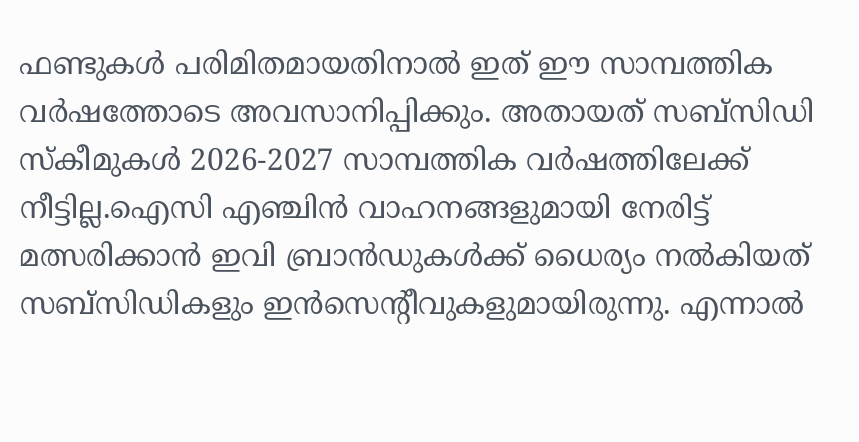ഫണ്ടുകള്‍ പരിമിതമായതിനാല്‍ ഇത് ഈ സാമ്പത്തിക വര്‍ഷത്തോടെ അവസാനിപ്പിക്കും. അതായത് സബ്‌സിഡി സ്‌കീമുകള്‍ 2026-2027 സാമ്പത്തിക വര്‍ഷത്തിലേക്ക് നീട്ടില്ല.ഐസി എഞ്ചിന്‍ വാഹനങ്ങളുമായി നേരിട്ട് മത്സരിക്കാന്‍ ഇവി ബ്രാന്‍ഡുകള്‍ക്ക് ധൈര്യം നല്‍കിയത് സബ്‌സിഡികളും ഇന്‍സെന്റീവുകളുമായിരുന്നു. എന്നാല്‍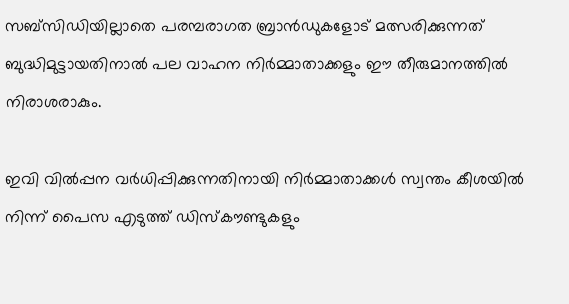സബ്സിഡിയില്ലാതെ പരമ്പരാഗത ബ്രാന്‍ഡുകളോട് മത്സരിക്കുന്നത് ബുദ്ധിമുട്ടായതിനാല്‍ പല വാഹന നിര്‍മ്മാതാക്കളും ഈ തീരുമാനത്തില്‍ നിരാശരാകും.

ഇവി വില്‍പ്പന വര്‍ധിപ്പിക്കുന്നതിനായി നിര്‍മ്മാതാക്കള്‍ സ്വന്തം കീശയില്‍ നിന്ന് പൈസ എടുത്ത് ഡിസ്‌കൗണ്ടുകളും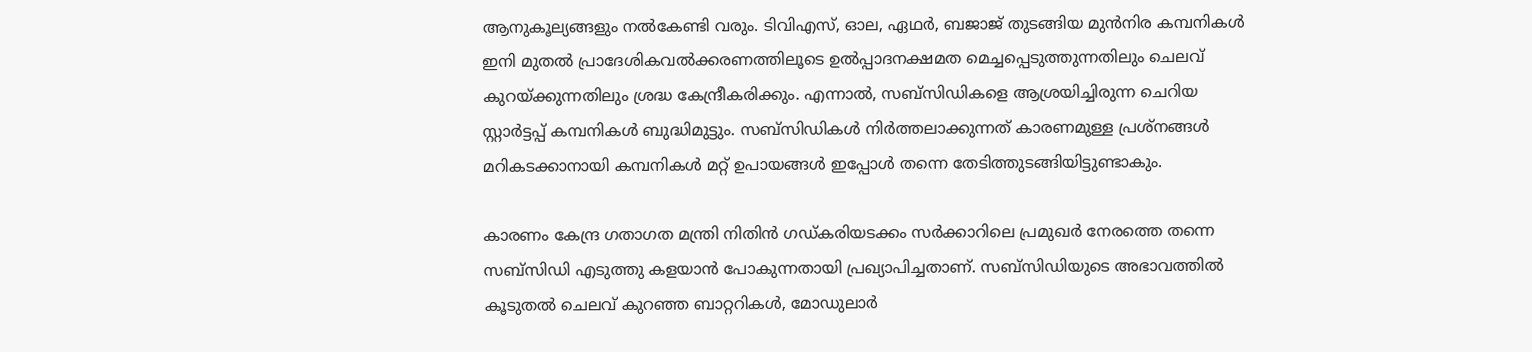ആനുകൂല്യങ്ങളും നല്‍കേണ്ടി വരും. ടിവിഎസ്, ഓല, ഏഥര്‍, ബജാജ് തുടങ്ങിയ മുന്‍നിര കമ്പനികള്‍ ഇനി മുതല്‍ പ്രാദേശികവല്‍ക്കരണത്തിലൂടെ ഉല്‍പ്പാദനക്ഷമത മെച്ചപ്പെടുത്തുന്നതിലും ചെലവ് കുറയ്ക്കുന്നതിലും ശ്രദ്ധ കേന്ദ്രീകരിക്കും. എന്നാല്‍, സബ്സിഡികളെ ആശ്രയിച്ചിരുന്ന ചെറിയ സ്റ്റാര്‍ട്ടപ്പ് കമ്പനികള്‍ ബുദ്ധിമുട്ടും. സബ്സിഡികള്‍ നിര്‍ത്തലാക്കുന്നത് കാരണമുള്ള പ്രശ്‌നങ്ങള്‍ മറികടക്കാനായി കമ്പനികള്‍ മറ്റ് ഉപായങ്ങള്‍ ഇപ്പോള്‍ തന്നെ തേടിത്തുടങ്ങിയിട്ടുണ്ടാകും.

കാരണം കേന്ദ്ര ഗതാഗത മന്ത്രി നിതിന്‍ ഗഡ്കരിയടക്കം സര്‍ക്കാറിലെ പ്രമുഖര്‍ നേരത്തെ തന്നെ സബ്‌സിഡി എടുത്തു കളയാന്‍ പോകുന്നതായി പ്രഖ്യാപിച്ചതാണ്. സബ്‌സിഡിയുടെ അഭാവത്തില്‍ കൂടുതല്‍ ചെലവ് കുറഞ്ഞ ബാറ്ററികള്‍, മോഡുലാര്‍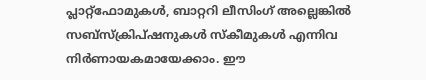പ്ലാറ്റ്ഫോമുകള്‍, ബാറ്ററി ലീസിംഗ് അല്ലെങ്കില്‍ സബ്സ്‌ക്രിപ്ഷനുകള്‍ സ്‌കീമുകള്‍ എന്നിവ നിര്‍ണായകമായേക്കാം. ഈ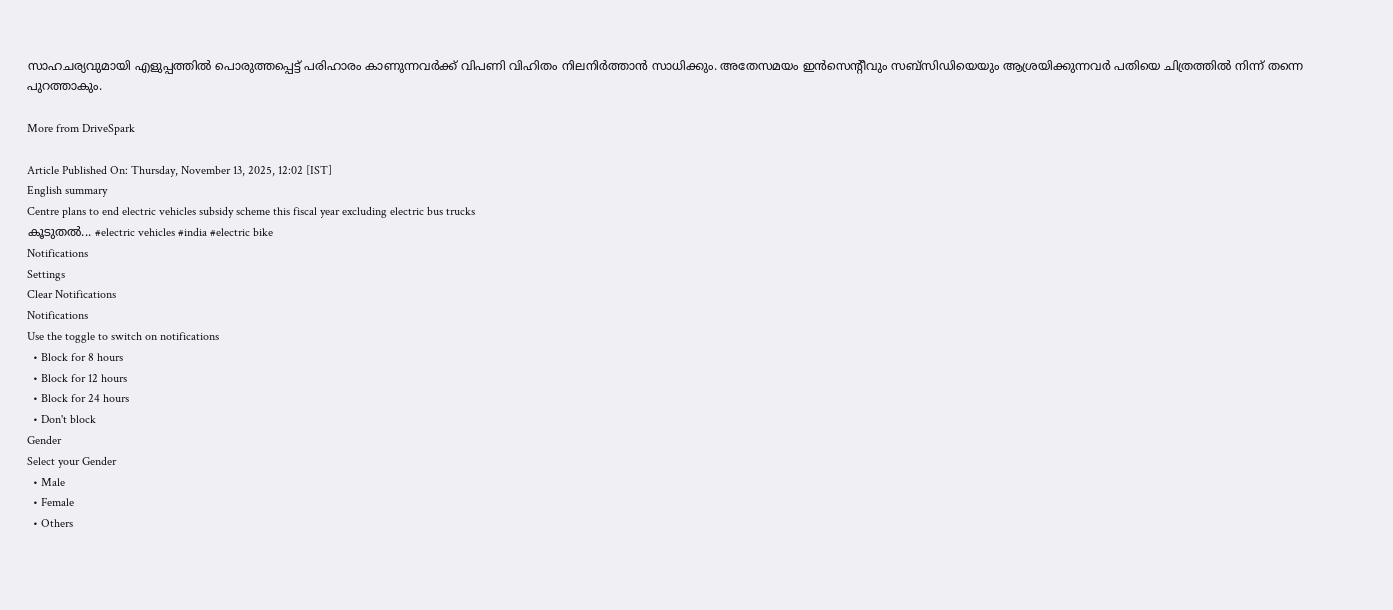സാഹചര്യവുമായി എളുപ്പത്തില്‍ പൊരുത്തപ്പെട്ട് പരിഹാരം കാണുന്നവര്‍ക്ക് വിപണി വിഹിതം നിലനിര്‍ത്താന്‍ സാധിക്കും. അതേസമയം ഇന്‍സെന്റീവും സബ്‌സിഡിയെയും ആശ്രയിക്കുന്നവര്‍ പതിയെ ചിത്രത്തില്‍ നിന്ന് തന്നെ പുറത്താകും.

More from DriveSpark

Article Published On: Thursday, November 13, 2025, 12:02 [IST]
English summary
Centre plans to end electric vehicles subsidy scheme this fiscal year excluding electric bus trucks
കൂടുതല്‍... #electric vehicles #india #electric bike
Notifications
Settings
Clear Notifications
Notifications
Use the toggle to switch on notifications
  • Block for 8 hours
  • Block for 12 hours
  • Block for 24 hours
  • Don't block
Gender
Select your Gender
  • Male
  • Female
  • Others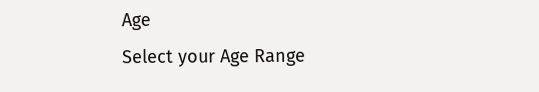Age
Select your Age Range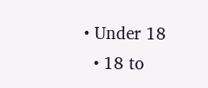• Under 18
  • 18 to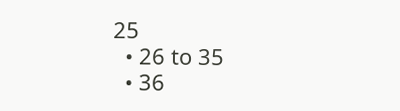25
  • 26 to 35
  • 36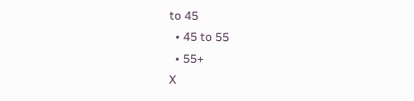to 45
  • 45 to 55
  • 55+
X